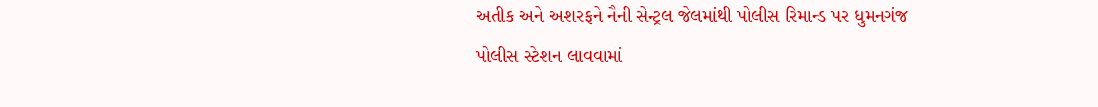અતીક અને અશરફને નૈની સેન્ટ્રલ જેલમાંથી પોલીસ રિમાન્ડ પર ધુમનગંજ પોલીસ સ્ટેશન લાવવામાં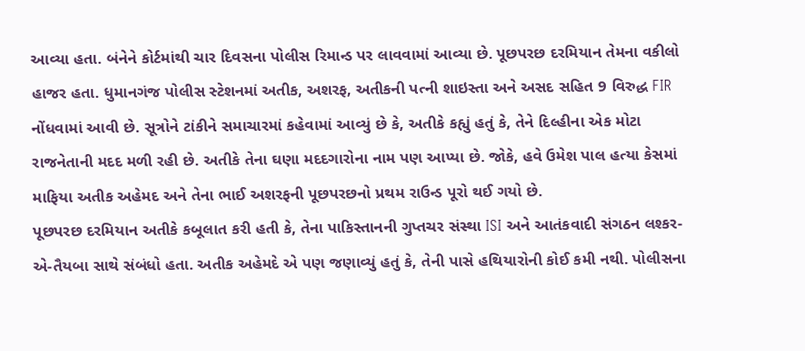આવ્યા હતા. બંનેને કોર્ટમાંથી ચાર દિવસના પોલીસ રિમાન્ડ પર લાવવામાં આવ્યા છે. પૂછપરછ દરમિયાન તેમના વકીલો હાજર હતા. ધુમાનગંજ પોલીસ સ્ટેશનમાં અતીક, અશરફ, અતીકની પત્ની શાઇસ્તા અને અસદ સહિત 9 વિરુદ્ધ FIR નોંધવામાં આવી છે. સૂત્રોને ટાંકીને સમાચારમાં કહેવામાં આવ્યું છે કે, અતીકે કહ્યું હતું કે, તેને દિલ્હીના એક મોટા રાજનેતાની મદદ મળી રહી છે. અતીકે તેના ઘણા મદદગારોના નામ પણ આપ્યા છે. જોકે, હવે ઉમેશ પાલ હત્યા કેસમાં માફિયા અતીક અહેમદ અને તેના ભાઈ અશરફની પૂછપરછનો પ્રથમ રાઉન્ડ પૂરો થઈ ગયો છે.
પૂછપરછ દરમિયાન અતીકે કબૂલાત કરી હતી કે, તેના પાકિસ્તાનની ગુપ્તચર સંસ્થા ISI અને આતંકવાદી સંગઠન લશ્કર-એ-તૈયબા સાથે સંબંધો હતા. અતીક અહેમદે એ પણ જણાવ્યું હતું કે, તેની પાસે હથિયારોની કોઈ કમી નથી. પોલીસના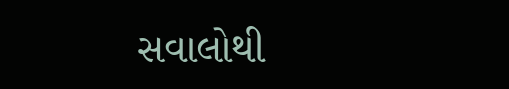સવાલોથી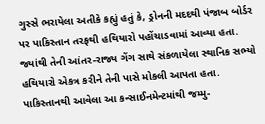ગુસ્સે ભરાયેલા અતીકે કહ્યું હતું કે, ડ્રોનની મદદથી પંજાબ બોર્ડર પર પાકિસ્તાન તરફથી હથિયારો પહોંચાડવામાં આવ્યા હતા. જ્યાંથી તેની આંતર-રાજ્ય ગેંગ સાથે સંકળાયેલા સ્થાનિક સભ્યો હથિયારો એકત્ર કરીને તેની પાસે મોકલી આપતા હતા. પાકિસ્તાનથી આવેલા આ કન્સાઈનમેન્ટમાંથી જમ્મુ-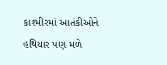કાશ્મીરમાં આતંકીઓને હથિયાર પણ મળે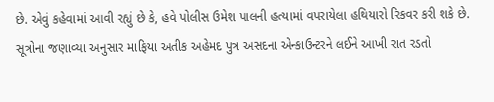છે. એવું કહેવામાં આવી રહ્યું છે કે, હવે પોલીસ ઉમેશ પાલની હત્યામાં વપરાયેલા હથિયારો રિકવર કરી શકે છે.
સૂત્રોના જણાવ્યા અનુસાર માફિયા અતીક અહેમદ પુત્ર અસદના એન્કાઉન્ટરને લઈને આખી રાત રડતો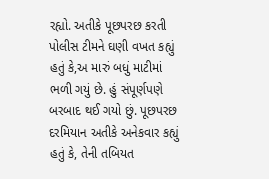રહ્યો. અતીકે પૂછપરછ કરતી પોલીસ ટીમને ઘણી વખત કહ્યું હતું કે,અ મારું બધું માટીમાં ભળી ગયું છે. હું સંપૂર્ણપણે બરબાદ થઈ ગયો છું. પૂછપરછ દરમિયાન અતીકે અનેકવાર કહ્યું હતું કે, તેની તબિયત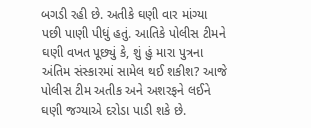બગડી રહી છે. અતીકે ઘણી વાર માંગ્યા પછી પાણી પીધું હતું. આતિકે પોલીસ ટીમને ઘણી વખત પૂછ્યું કે, શું હું મારા પુત્રના અંતિમ સંસ્કારમાં સામેલ થઈ શકીશ? આજે પોલીસ ટીમ અતીક અને અશરફને લઈને ઘણી જગ્યાએ દરોડા પાડી શકે છે.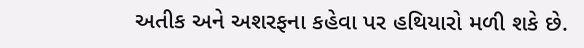અતીક અને અશરફના કહેવા પર હથિયારો મળી શકે છે.